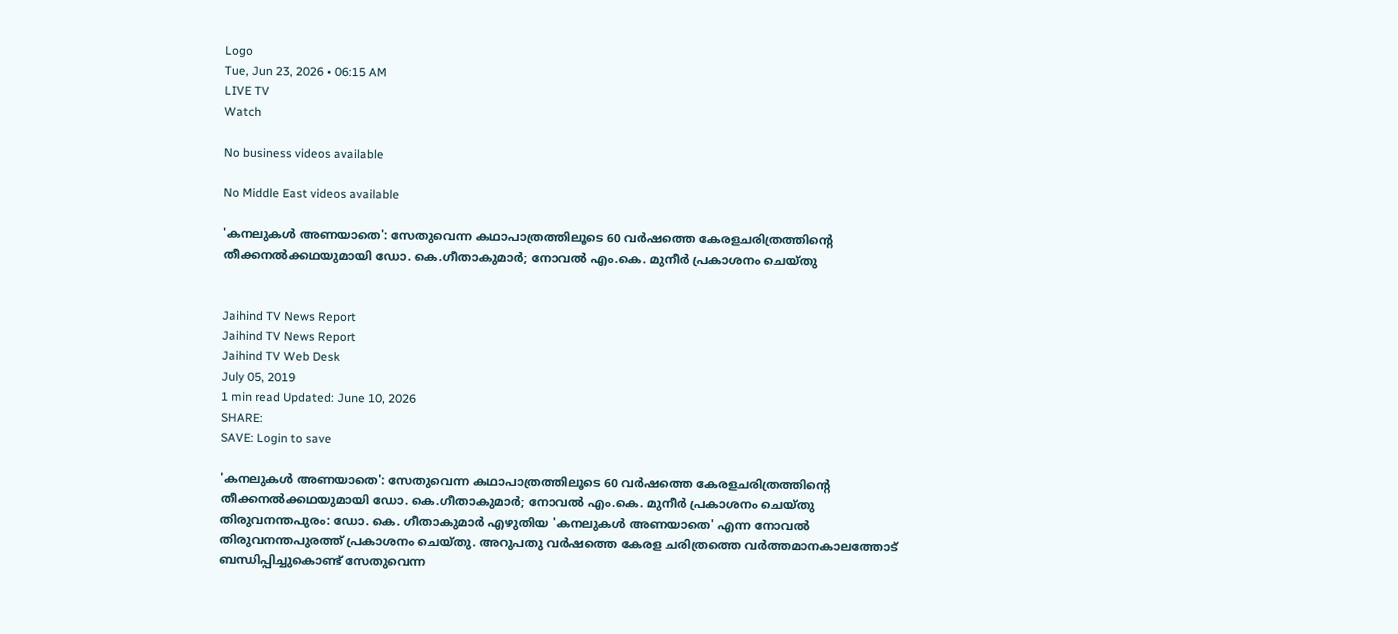Logo
Tue, Jun 23, 2026 • 06:15 AM
LIVE TV
Watch

No business videos available

No Middle East videos available

'കനലുകള്‍ അണയാതെ': സേതുവെന്ന കഥാപാത്രത്തിലൂടെ 60 വര്‍ഷത്തെ കേരളചരിത്രത്തിന്റെ തീക്കനല്‍ക്കഥയുമായി ഡോ. കെ.ഗീതാകുമാര്‍; നോവല്‍ എം.കെ. മുനീര്‍ പ്രകാശനം ചെയ്തു


Jaihind TV News Report
Jaihind TV News Report
Jaihind TV Web Desk
July 05, 2019
1 min read Updated: June 10, 2026
SHARE:
SAVE: Login to save

'കനലുകള്‍ അണയാതെ': സേതുവെന്ന കഥാപാത്രത്തിലൂടെ 60 വര്‍ഷത്തെ കേരളചരിത്രത്തിന്റെ തീക്കനല്‍ക്കഥയുമായി ഡോ. കെ.ഗീതാകുമാര്‍; നോവല്‍ എം.കെ. മുനീര്‍ പ്രകാശനം ചെയ്തു
തിരുവനന്തപുരം: ഡോ. കെ. ഗീതാകുമാര്‍ എഴുതിയ 'കനലുകള്‍ അണയാതെ' എന്ന നോവല്‍ തിരുവനന്തപുരത്ത് പ്രകാശനം ചെയ്തു. അറുപതു വര്‍ഷത്തെ കേരള ചരിത്രത്തെ വര്‍ത്തമാനകാലത്തോട് ബന്ധിപ്പിച്ചുകൊണ്ട് സേതുവെന്ന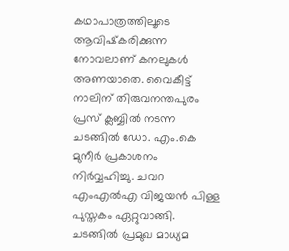കഥാപാത്രത്തിലൂടെ ആവിഷ്‌കരിക്കുന്ന നോവലാണ് കനലുകള്‍ അണയാതെ. വൈകീട്ട് നാലിന് തിരുവനന്തപുരം പ്രസ് ക്ലബ്ബില്‍ നടന്ന ചടങ്ങില്‍ ഡോ. എം.കെ മുനീര്‍ പ്രകാശനം നിര്‍വ്വഹിച്ചു. ചവറ എംഎല്‍എ വിജയന്‍ പിള്ള പുസ്തകം ഏറ്റുവാങ്ങി. ചടങ്ങില്‍ പ്രമുഖ മാധ്യമ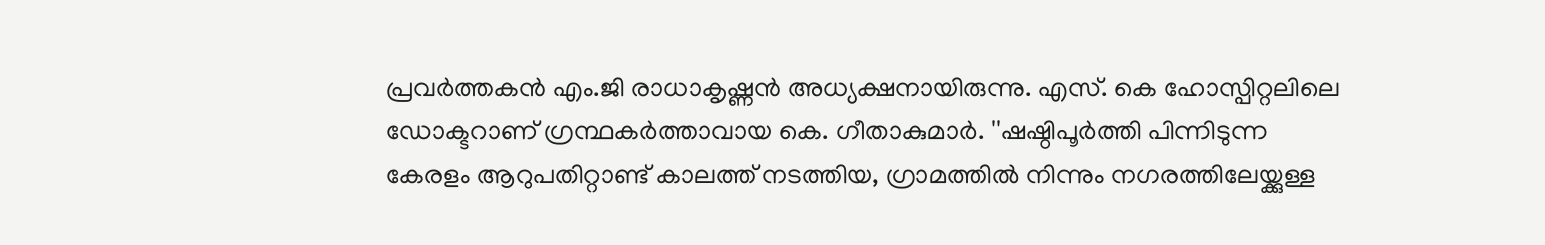പ്രവര്‍ത്തകന്‍ എം.ജി രാധാകൃഷ്ണന്‍ അധ്യക്ഷനായിരുന്നു. എസ്. കെ ഹോസ്പിറ്റലിലെ ഡോക്ടറാണ് ഗ്രന്ഥകര്‍ത്താവായ കെ. ഗീതാകുമാര്‍. ''ഷഷ്ഠിപൂര്‍ത്തി പിന്നിടുന്ന കേരളം ആറുപതിറ്റാണ്ട് കാലത്ത് നടത്തിയ, ഗ്രാമത്തില്‍ നിന്നും നഗരത്തിലേയ്ക്കുള്ള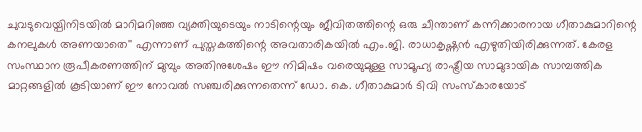ചുവടുവെയ്പിനിടയില്‍ മാറിമറിഞ്ഞ വ്യക്തിയുടെയും നാടിന്റെയും ജീവിതത്തിന്റെ ഒരു ചീന്താണ് കന്നിക്കാരനായ ഗീതാകുമാറിന്റെ കനലുകള്‍ അണയാതെ'' എന്നാണ് പുസ്തകത്തിന്റെ അവതാരികയില്‍ എം.ജി. രാധാകൃഷ്ണന്‍ എഴുതിയിരിക്കുന്നത്. കേരള സംസ്ഥാന രൂപീകരണത്തിന് മുമ്പും അതിനുശേഷം ഈ നിമിഷം വരെയുമുള്ള സാമൂഹ്യ രാഷ്ട്രീയ സാമുദായിക സാമ്പത്തിക മാറ്റങ്ങളില്‍ കൂടിയാണ് ഈ നോവല്‍ സഞ്ചരിക്കുന്നതെന്ന് ഡോ. കെ. ഗീതാകുമാര്‍ ടിവി സംസ്‌കാരയോട്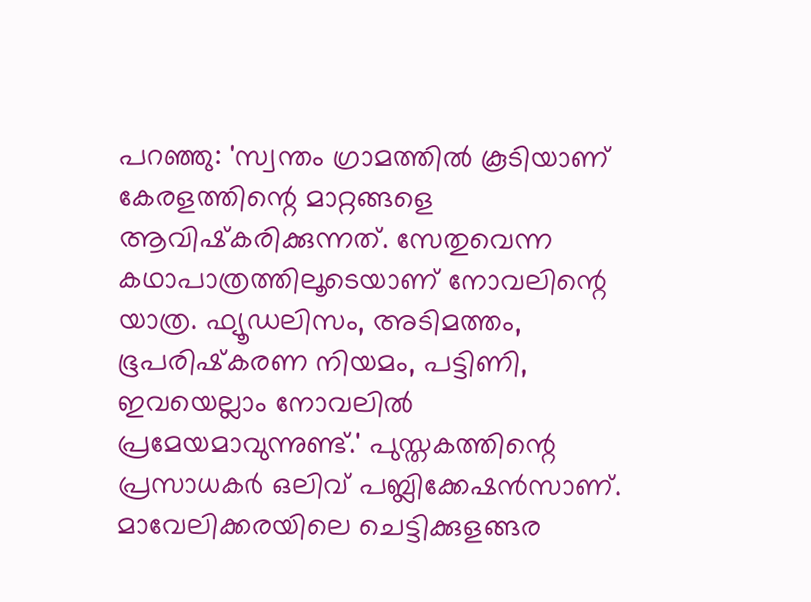പറഞ്ഞു: 'സ്വന്തം ഗ്രാമത്തില്‍ കൂടിയാണ് കേരളത്തിന്റെ മാറ്റങ്ങളെ ആവിഷ്‌കരിക്കുന്നത്. സേതുവെന്ന കഥാപാത്രത്തിലൂടെയാണ് നോവലിന്റെ യാത്ര. ഫ്യൂഡലിസം, അടിമത്തം, ഭൂപരിഷ്‌കരണ നിയമം, പട്ടിണി, ഇവയെല്ലാം നോവലില്‍ പ്രമേയമാവുന്നുണ്ട്.' പുസ്തകത്തിന്റെ പ്രസാധകര്‍ ഒലിവ് പബ്ലിക്കേഷന്‍സാണ്. മാവേലിക്കരയിലെ ചെട്ടിക്കുളങ്ങര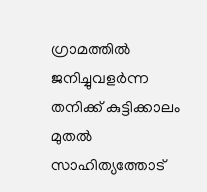ഗ്രാമത്തില്‍ ജനിച്ചുവളര്‍ന്ന തനിക്ക് കുട്ടിക്കാലം മുതല്‍ സാഹിത്യത്തോട്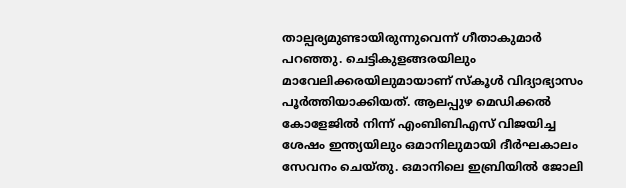താല്പര്യമുണ്ടായിരുന്നുവെന്ന് ഗീതാകുമാര്‍ പറഞ്ഞു. ചെട്ടികുളങ്ങരയിലും മാവേലിക്കരയിലുമായാണ് സ്‌കൂള്‍ വിദ്യാഭ്യാസം പൂര്‍ത്തിയാക്കിയത്. ആലപ്പുഴ മെഡിക്കല്‍ കോളേജില്‍ നിന്ന് എംബിബിഎസ് വിജയിച്ച ശേഷം ഇന്ത്യയിലും ഒമാനിലുമായി ദീര്‍ഘകാലം സേവനം ചെയ്തു. ഒമാനിലെ ഇബ്രിയില്‍ ജോലി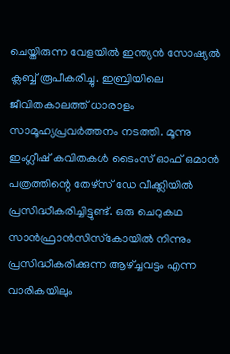ചെയ്തിരുന്ന വേളയില്‍ ഇന്ത്യന്‍ സോഷ്യല്‍ ക്ലബ്ബ് രൂപീകരിച്ചു. ഇബ്രിയിലെ ജീവിതകാലത്ത് ധാരാളം സാമൂഹ്യപ്രവര്‍ത്തനം നടത്തി. മൂന്നു ഇംഗ്ലീഷ് കവിതകള്‍ ടൈംസ് ഓഫ് ഒമാന്‍ പത്രത്തിന്റെ തേഴ്സ് ഡേ വീക്ക്ലിയില്‍ പ്രസിദ്ധീകരിച്ചിട്ടുണ്ട്. ഒരു ചെറുകഥ സാന്‍ഫ്രാന്‍സിസ്‌കോയില്‍ നിന്നും പ്രസിദ്ധീകരിക്കുന്ന ആഴ്ച്ചവട്ടം എന്ന വാരികയിലും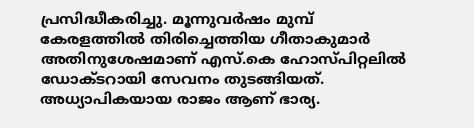പ്രസിദ്ധീകരിച്ചു. മൂന്നുവര്‍ഷം മുമ്പ് കേരളത്തില്‍ തിരിച്ചെത്തിയ ഗീതാകുമാര്‍ അതിനുശേഷമാണ് എസ്.കെ ഹോസ്പിറ്റലില്‍ ഡോക്ടറായി സേവനം തുടങ്ങിയത്. അധ്യാപികയായ രാജം ആണ് ഭാര്യ.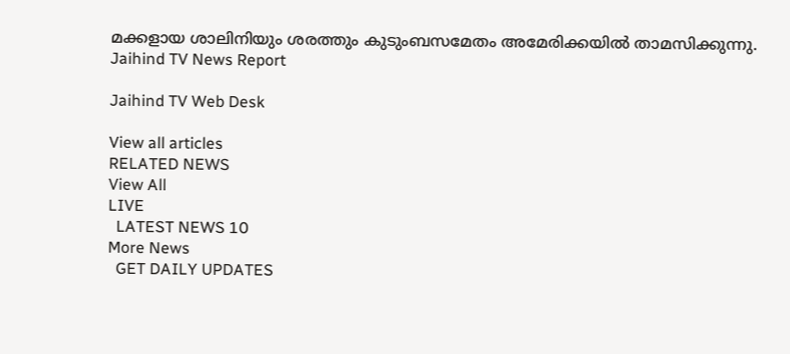മക്കളായ ശാലിനിയും ശരത്തും കുടുംബസമേതം അമേരിക്കയില്‍ താമസിക്കുന്നു.
Jaihind TV News Report

Jaihind TV Web Desk

View all articles
RELATED NEWS
View All
LIVE
  LATEST NEWS 10
More News
  GET DAILY UPDATES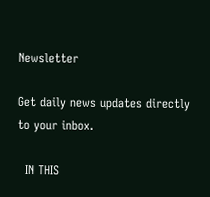Newsletter

Get daily news updates directly to your inbox.

  IN THIS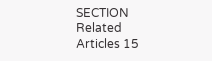SECTION
Related Articles 15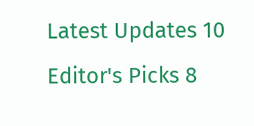Latest Updates 10
Editor's Picks 8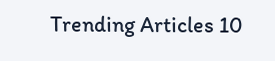Trending Articles 10